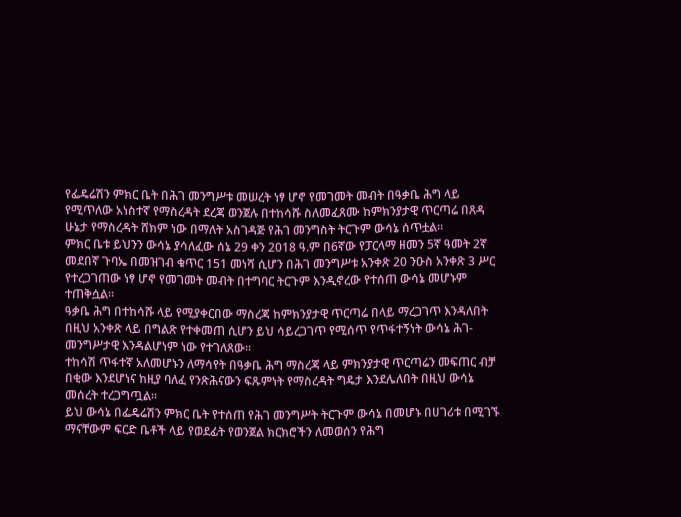የፌዴሬሽን ምክር ቤት በሕገ መንግሥቱ መሠረት ነፃ ሆኖ የመገመት መብት በዓቃቤ ሕግ ላይ የሚጥለው አነስተኛ የማስረዳት ደረጃ ወንጀሉ በተከሳሹ ስለመፈጸሙ ከምክንያታዊ ጥርጣሬ በጸዳ ሁኔታ የማስረዳት ሸክም ነው በማለት አስገዳጅ የሕገ መንግስት ትርጉም ውሳኔ ሰጥቷል።
ምክር ቤቱ ይህንን ውሳኔ ያሳለፈው ሰኔ 29 ቀን 2018 ዓ.ም በ6ኛው የፓርላማ ዘመን 5ኛ ዓመት 2ኛ መደበኛ ጉባኤ በመዝገብ ቁጥር 151 መነሻ ሲሆን በሕገ መንግሥቱ አንቀጽ 20 ንዑስ አንቀጽ 3 ሥር የተረጋገጠው ነፃ ሆኖ የመገመት መብት በተግባር ትርጉም እንዲኖረው የተሰጠ ውሳኔ መሆኑም ተጠቅሷል፡፡
ዓቃቤ ሕግ በተከሳሹ ላይ የሚያቀርበው ማስረጃ ከምክንያታዊ ጥርጣሬ በላይ ማረጋገጥ እንዳለበት በዚህ አንቀጽ ላይ በግልጽ የተቀመጠ ሲሆን ይህ ሳይረጋገጥ የሚሰጥ የጥፋተኝነት ውሳኔ ሕገ-መንግሥታዊ እንዳልሆነም ነው የተገለጸው፡፡
ተከሳሽ ጥፋተኛ አለመሆኑን ለማሳየት በዓቃቤ ሕግ ማስረጃ ላይ ምክንያታዊ ጥርጣሬን መፍጠር ብቻ በቂው እንደሆነና ከዚያ ባለፈ የንጽሕናውን ፍጹምነት የማስረዳት ግዴታ እንደሌለበት በዚህ ውሳኔ መሰረት ተረጋግጧል፡፡
ይህ ውሳኔ በፌዴሬሽን ምክር ቤት የተሰጠ የሕገ መንግሥት ትርጉም ውሳኔ በመሆኑ በሀገሪቱ በሚገኙ ማናቸውም ፍርድ ቤቶች ላይ የወደፊት የወንጀል ክርክሮችን ለመወሰን የሕግ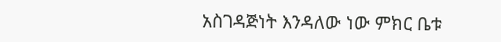አስገዳጅነት እንዳለው ነው ምክር ቤቱ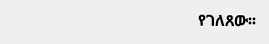የገለጸው፡፡